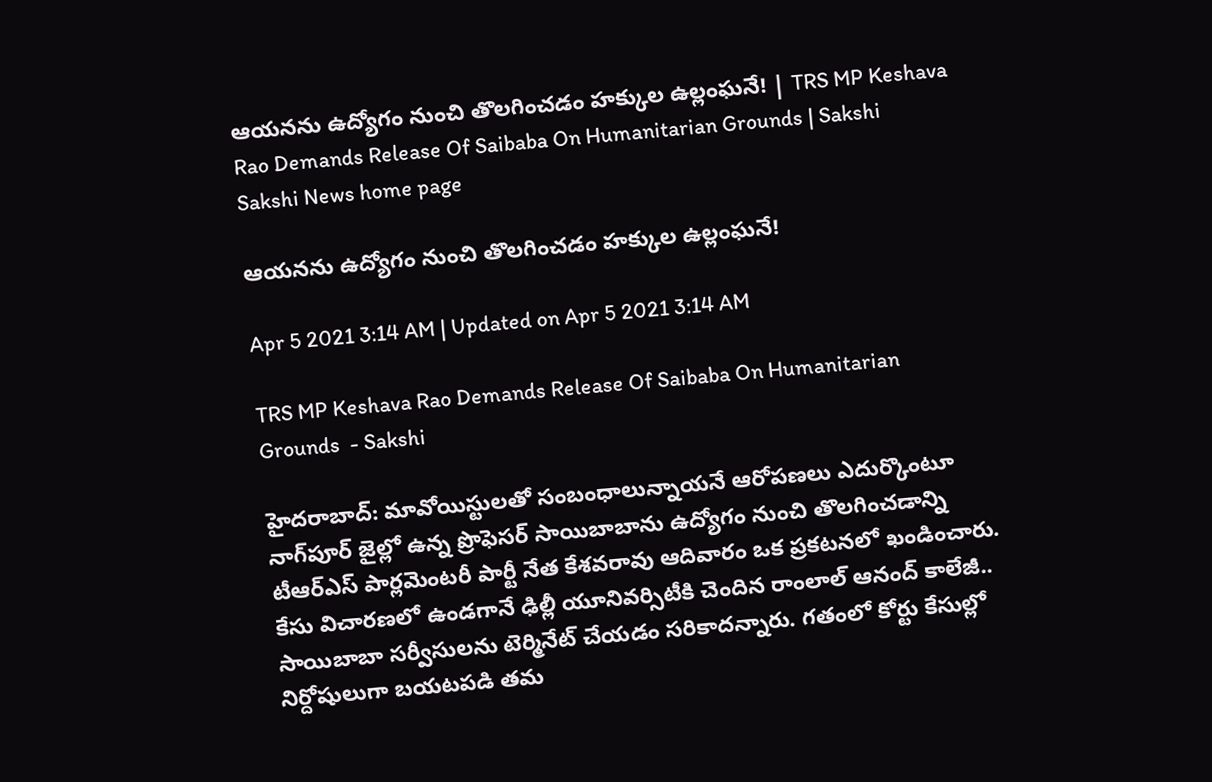ఆయనను ఉద్యోగం నుంచి తొలగించడం హక్కుల ఉల్లంఘనే! | TRS MP Keshava Rao Demands Release Of Saibaba On Humanitarian Grounds | Sakshi
Sakshi News home page

ఆయనను ఉద్యోగం నుంచి తొలగించడం హక్కుల ఉల్లంఘనే!

Apr 5 2021 3:14 AM | Updated on Apr 5 2021 3:14 AM

TRS MP Keshava Rao Demands Release Of Saibaba On Humanitarian Grounds  - Sakshi

హైదరాబాద్‌: మావోయిస్టులతో సంబంధాలున్నాయనే ఆరోపణలు ఎదుర్కొంటూ నాగ్‌పూర్‌ జైల్లో ఉన్న ప్రొఫెసర్‌ సాయిబాబాను ఉద్యోగం నుంచి తొలగించడాన్ని టీఆర్‌ఎస్‌ పార్లమెంటరీ పార్టీ నేత కేశవరావు ఆదివారం ఒక ప్రకటనలో ఖండించారు. కేసు విచారణలో ఉండగానే ఢిల్లీ యూనివర్సిటీకి చెందిన రాంలాల్‌ ఆనంద్‌ కాలేజీ.. సాయిబాబా సర్వీసులను టెర్మినేట్‌ చేయడం సరికాదన్నారు. గతంలో కోర్టు కేసుల్లో నిర్దోషులుగా బయటపడి తమ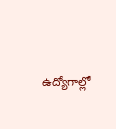ఉద్యోగాల్లో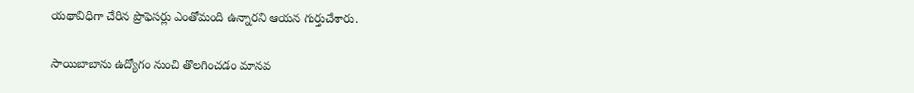యథావిధిగా చేరిన ప్రొఫెసర్లు ఎంతోమంది ఉన్నారని ఆయన గుర్తుచేశారు.

సాయిబాబాను ఉద్యోగం నుంచి తొలగించడం మానవ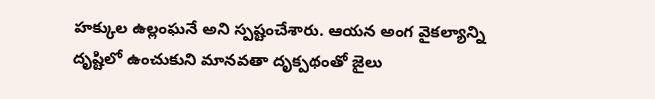హక్కుల ఉల్లంఘనే అని స్పష్టంచేశారు. ఆయన అంగ వైకల్యాన్ని దృష్టిలో ఉంచుకుని మానవతా దృక్పథంతో జైలు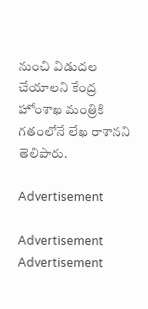నుంచి విడుదల చేయాలని కేంద్ర హోంశాఖ మంత్రికి గతంలోనే లేఖ రాశానని తెలిపారు.

Advertisement

Advertisement
Advertisement